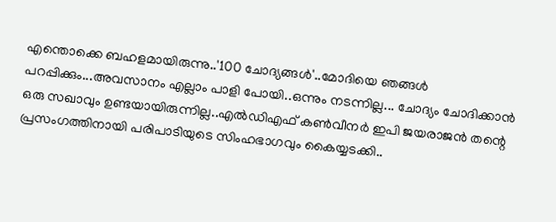എന്തൊക്കെ ബഹളമായിരുന്നു..'100 ചോദ്യങ്ങൾ'..മോദിയെ ഞങ്ങൾ പറപ്പിക്കും...അവസാനം എല്ലാം പാളി പോയി..ഒന്നും നടന്നില്ല... ചോദ്യം ചോദിക്കാൻ ഒരു സഖാവും ഉണ്ടയായിരുന്നില്ല..എൽഡിഎഫ് കൺവീനർ ഇപി ജയരാജൻ തന്റെ പ്രസംഗത്തിനായി പരിപാടിയുടെ സിംഹഭാഗവും കൈയ്യടക്കി..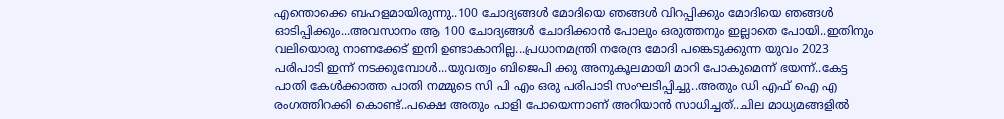എന്തൊക്കെ ബഹളമായിരുന്നു..100 ചോദ്യങ്ങൾ മോദിയെ ഞങ്ങൾ വിറപ്പിക്കും മോദിയെ ഞങ്ങൾ ഓടിപ്പിക്കും...അവസാനം ആ 100 ചോദ്യങ്ങൾ ചോദിക്കാൻ പോലും ഒരുത്തനും ഇല്ലാതെ പോയി..ഇതിനും വലിയൊരു നാണക്കേട് ഇനി ഉണ്ടാകാനില്ല...പ്രധാനമന്ത്രി നരേന്ദ്ര മോദി പങ്കെടുക്കുന്ന യുവം 2023 പരിപാടി ഇന്ന് നടക്കുമ്പോൾ...യുവത്വം ബിജെപി ക്കു അനുകൂലമായി മാറി പോകുമെന്ന് ഭയന്ന്..കേട്ട പാതി കേൾക്കാത്ത പാതി നമ്മുടെ സി പി എം ഒരു പരിപാടി സംഘടിപ്പിച്ചു..അതും ഡി എഫ് ഐ എ രംഗത്തിറക്കി കൊണ്ട്..പക്ഷെ അതും പാളി പോയെന്നാണ് അറിയാൻ സാധിച്ചത്..ചില മാധ്യമങ്ങളിൽ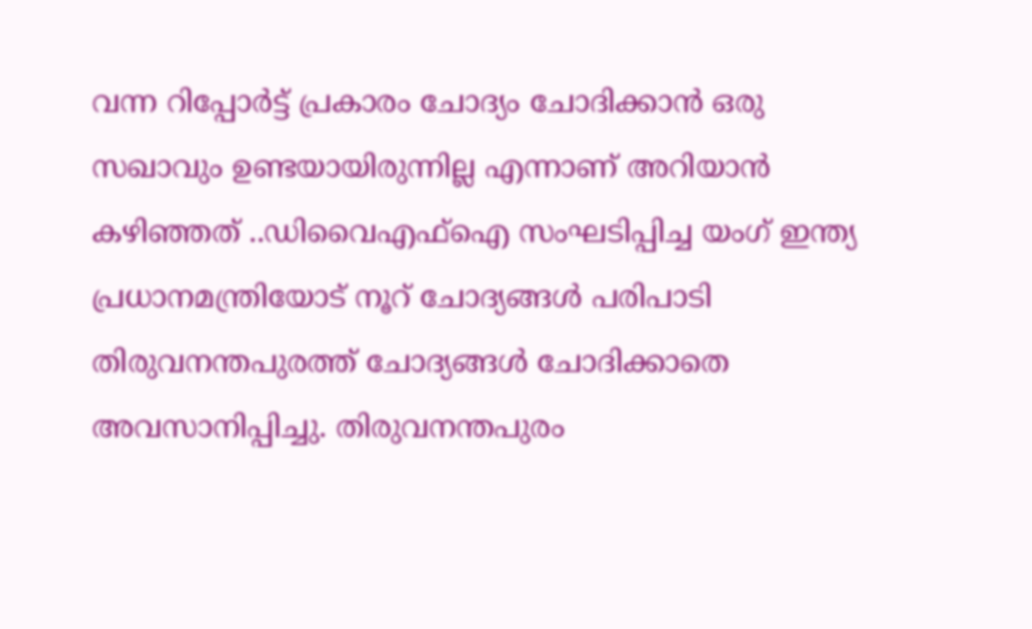വന്ന റിപ്പോർട്ട് പ്രകാരം ചോദ്യം ചോദിക്കാൻ ഒരു സഖാവും ഉണ്ടയായിരുന്നില്ല എന്നാണ് അറിയാൻ കഴിഞ്ഞത് ..ഡിവൈഎഫ്ഐ സംഘടിപ്പിച്ച യംഗ് ഇന്ത്യ പ്രധാനമന്ത്രിയോട് നൂറ് ചോദ്യങ്ങൾ പരിപാടി തിരുവനന്തപുരത്ത് ചോദ്യങ്ങൾ ചോദിക്കാതെ അവസാനിപ്പിച്ചു. തിരുവനന്തപുരം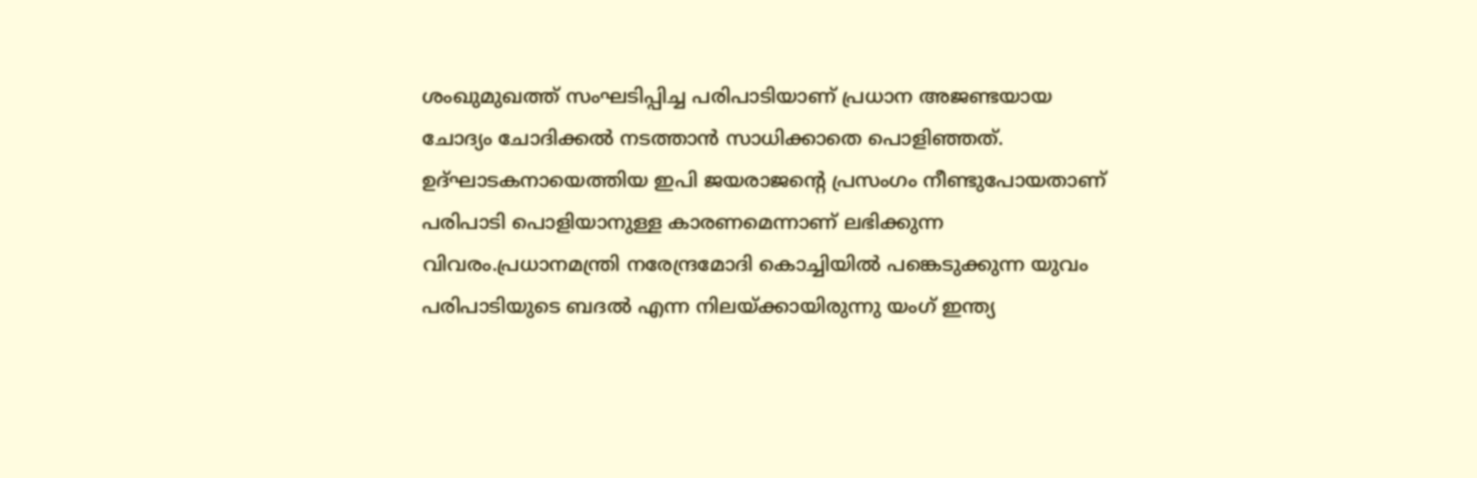ശംഖുമുഖത്ത് സംഘടിപ്പിച്ച പരിപാടിയാണ് പ്രധാന അജണ്ടയായ ചോദ്യം ചോദിക്കൽ നടത്താൻ സാധിക്കാതെ പൊളിഞ്ഞത്.
ഉദ്ഘാടകനായെത്തിയ ഇപി ജയരാജന്റെ പ്രസംഗം നീണ്ടുപോയതാണ് പരിപാടി പൊളിയാനുള്ള കാരണമെന്നാണ് ലഭിക്കുന്ന വിവരം.പ്രധാനമന്ത്രി നരേന്ദ്രമോദി കൊച്ചിയിൽ പങ്കെടുക്കുന്ന യുവം പരിപാടിയുടെ ബദൽ എന്ന നിലയ്ക്കായിരുന്നു യംഗ് ഇന്ത്യ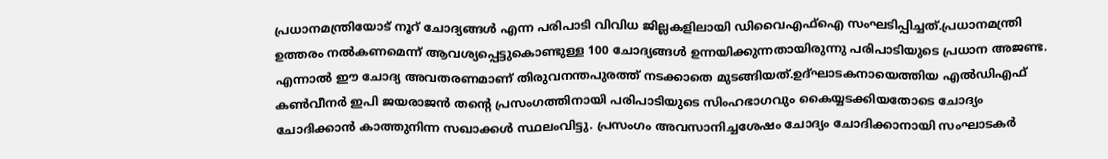പ്രധാനമന്ത്രിയോട് നൂറ് ചോദ്യങ്ങൾ എന്ന പരിപാടി വിവിധ ജില്ലകളിലായി ഡിവൈഎഫ്ഐ സംഘടിപ്പിച്ചത്.പ്രധാനമന്ത്രി ഉത്തരം നൽകണമെന്ന് ആവശ്യപ്പെട്ടുകൊണ്ടുള്ള 100 ചോദ്യങ്ങൾ ഉന്നയിക്കുന്നതായിരുന്നു പരിപാടിയുടെ പ്രധാന അജണ്ട. എന്നാൽ ഈ ചോദ്യ അവതരണമാണ് തിരുവനന്തപുരത്ത് നടക്കാതെ മുടങ്ങിയത്.ഉദ്ഘാടകനായെത്തിയ എൽഡിഎഫ് കൺവീനർ ഇപി ജയരാജൻ തന്റെ പ്രസംഗത്തിനായി പരിപാടിയുടെ സിംഹഭാഗവും കൈയ്യടക്കിയതോടെ ചോദ്യം ചോദിക്കാൻ കാത്തുനിന്ന സഖാക്കൾ സ്ഥലംവിട്ടു. പ്രസംഗം അവസാനിച്ചശേഷം ചോദ്യം ചോദിക്കാനായി സംഘാടകർ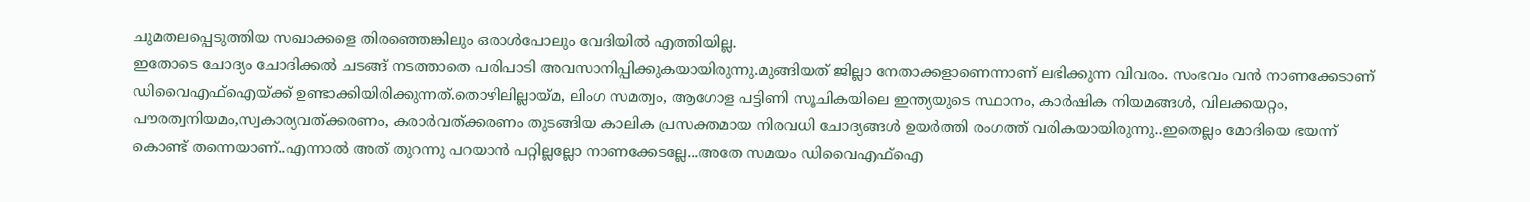ചുമതലപ്പെടുത്തിയ സഖാക്കളെ തിരഞ്ഞെങ്കിലും ഒരാൾപോലും വേദിയിൽ എത്തിയില്ല.
ഇതോടെ ചോദ്യം ചോദിക്കൽ ചടങ്ങ് നടത്താതെ പരിപാടി അവസാനിപ്പിക്കുകയായിരുന്നു.മുങ്ങിയത് ജില്ലാ നേതാക്കളാണെന്നാണ് ലഭിക്കുന്ന വിവരം. സംഭവം വൻ നാണക്കേടാണ് ഡിവൈഎഫ്ഐയ്ക്ക് ഉണ്ടാക്കിയിരിക്കുന്നത്.തൊഴിലില്ലായ്മ, ലിംഗ സമത്വം, ആഗോള പട്ടിണി സൂചികയിലെ ഇന്ത്യയുടെ സ്ഥാനം, കാർഷിക നിയമങ്ങൾ, വിലക്കയറ്റം, പൗരത്വനിയമം,സ്വകാര്യവത്ക്കരണം, കരാർവത്ക്കരണം തുടങ്ങിയ കാലിക പ്രസക്തമായ നിരവധി ചോദ്യങ്ങൾ ഉയർത്തി രംഗത്ത് വരികയായിരുന്നു..ഇതെല്ലം മോദിയെ ഭയന്ന് കൊണ്ട് തന്നെയാണ്..എന്നാൽ അത് തുറന്നു പറയാൻ പറ്റില്ലല്ലോ നാണക്കേടല്ലേ...അതേ സമയം ഡിവൈഎഫ്ഐ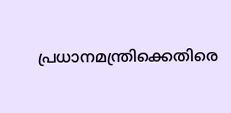പ്രധാനമന്ത്രിക്കെതിരെ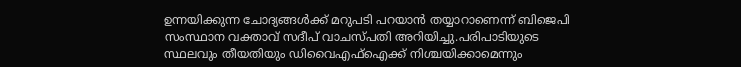ഉന്നയിക്കുന്ന ചോദ്യങ്ങൾക്ക് മറുപടി പറയാൻ തയ്യാറാണെന്ന് ബിജെപി സംസ്ഥാന വക്താവ് സദീപ് വാചസ്പതി അറിയിച്ചു.പരിപാടിയുടെ സ്ഥലവും തീയതിയും ഡിവൈഎഫ്ഐക്ക് നിശ്ചയിക്കാമെന്നും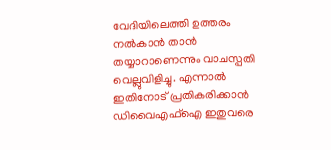വേദിയിലെത്തി ഉത്തരം നൽകാൻ താൻ തയ്യാറാണെന്നും വാചസ്പതി വെല്ലുവിളിച്ചു. എന്നാൽ ഇതിനോട് പ്രതികരിക്കാൻ ഡിവൈഎഫ്ഐ ഇതുവരെ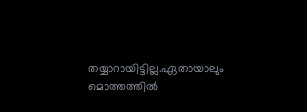തയ്യാറായിട്ടില്ല.ഏതായാലും മൊത്തത്തിൽ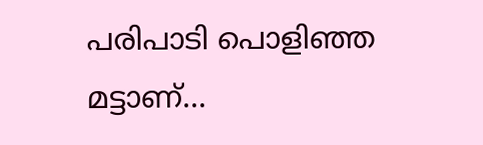പരിപാടി പൊളിഞ്ഞ മട്ടാണ്...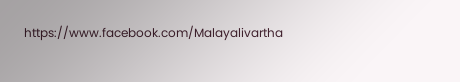https://www.facebook.com/Malayalivartha